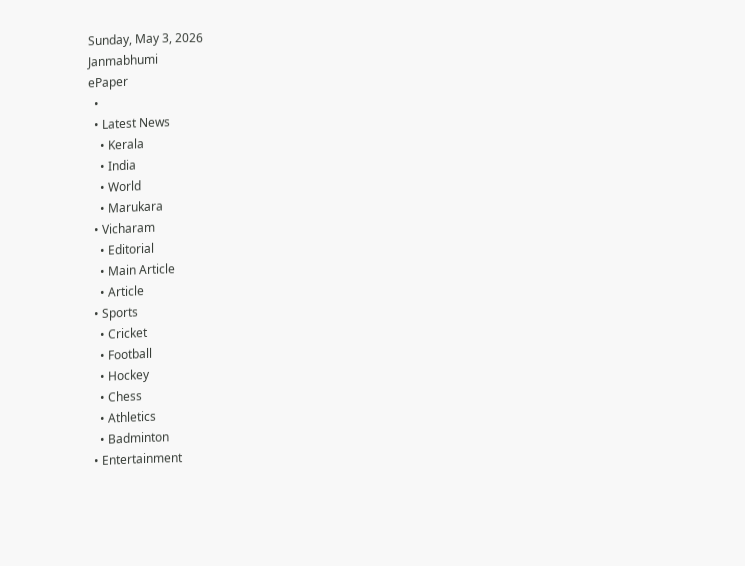Sunday, May 3, 2026
Janmabhumi
ePaper
  •
  • Latest News
    • Kerala
    • India
    • World
    • Marukara
  • Vicharam
    • Editorial
    • Main Article
    • Article
  • Sports
    • Cricket
    • Football
    • Hockey
    • Chess
    • Athletics
    • Badminton
  • Entertainment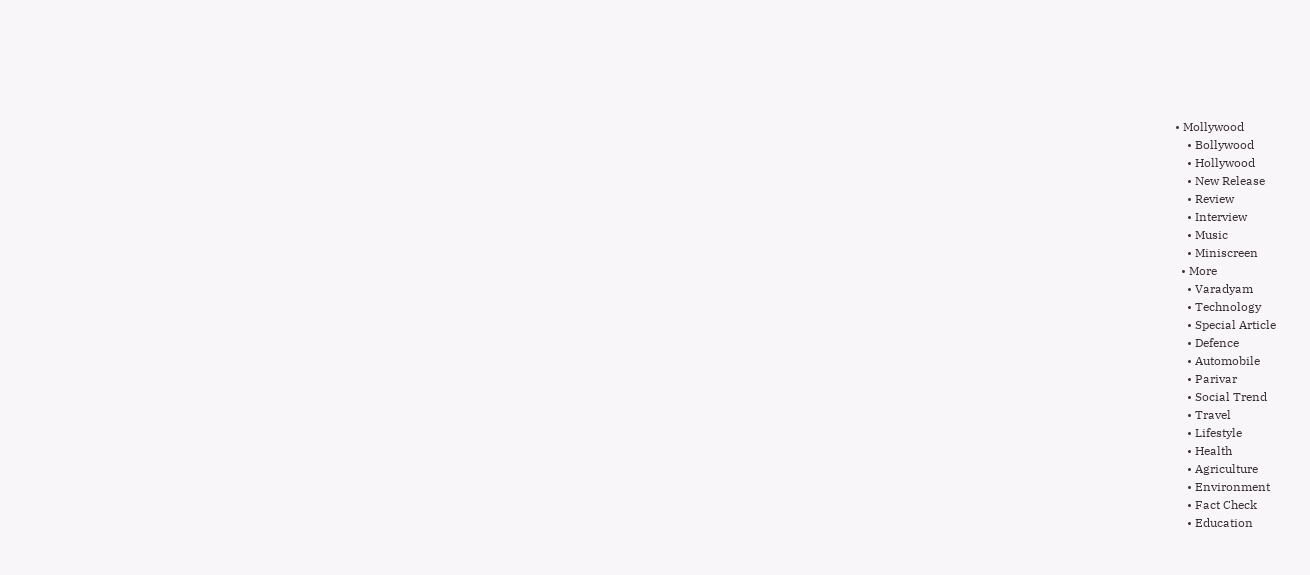• Mollywood
    • Bollywood
    • Hollywood
    • New Release
    • Review
    • Interview
    • Music
    • Miniscreen
  • More
    • Varadyam
    • Technology
    • Special Article
    • Defence
    • Automobile
    • Parivar
    • Social Trend
    • Travel
    • Lifestyle
    • Health
    • Agriculture
    • Environment
    • Fact Check
    • Education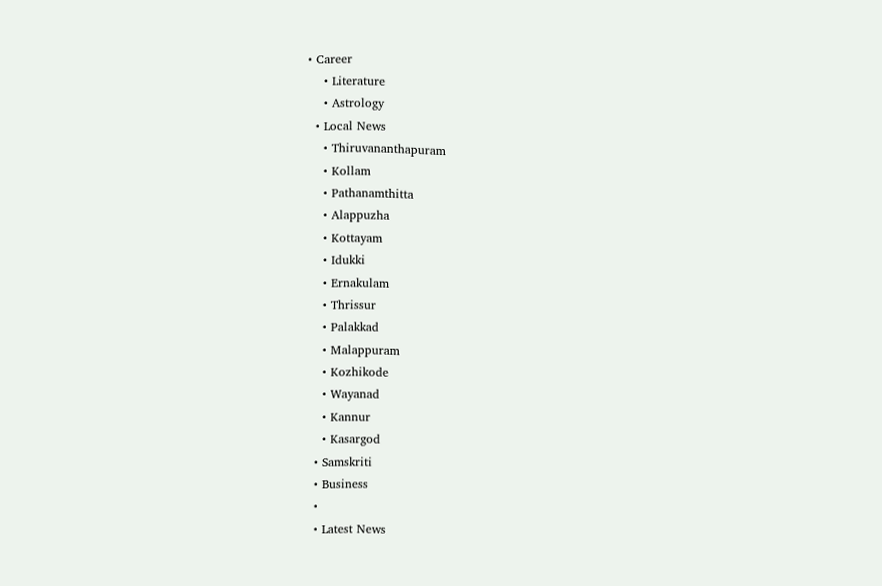• Career
    • Literature
    • Astrology
  • Local News
    • Thiruvananthapuram
    • Kollam
    • Pathanamthitta
    • Alappuzha
    • Kottayam
    • Idukki
    • Ernakulam
    • Thrissur
    • Palakkad
    • Malappuram
    • Kozhikode
    • Wayanad
    • Kannur
    • Kasargod
  • Samskriti
  • Business
  •
  • Latest News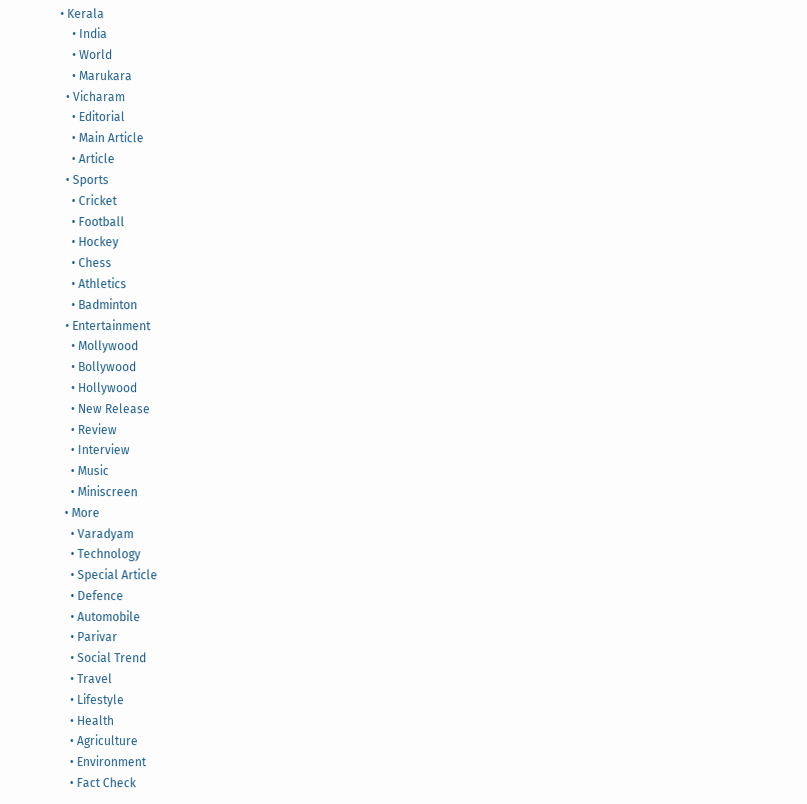• Kerala
    • India
    • World
    • Marukara
  • Vicharam
    • Editorial
    • Main Article
    • Article
  • Sports
    • Cricket
    • Football
    • Hockey
    • Chess
    • Athletics
    • Badminton
  • Entertainment
    • Mollywood
    • Bollywood
    • Hollywood
    • New Release
    • Review
    • Interview
    • Music
    • Miniscreen
  • More
    • Varadyam
    • Technology
    • Special Article
    • Defence
    • Automobile
    • Parivar
    • Social Trend
    • Travel
    • Lifestyle
    • Health
    • Agriculture
    • Environment
    • Fact Check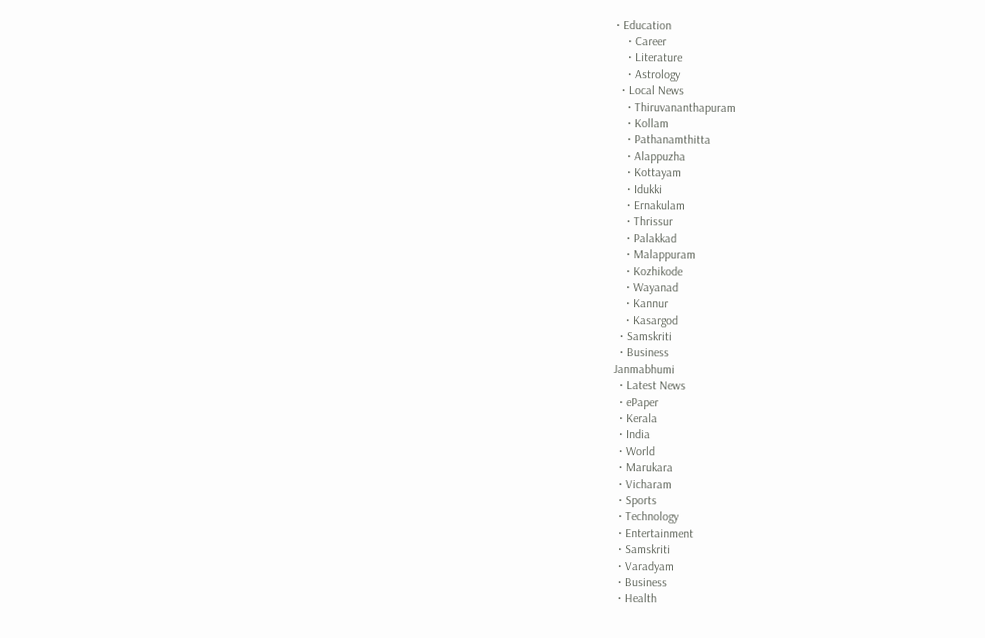• Education
    • Career
    • Literature
    • Astrology
  • Local News
    • Thiruvananthapuram
    • Kollam
    • Pathanamthitta
    • Alappuzha
    • Kottayam
    • Idukki
    • Ernakulam
    • Thrissur
    • Palakkad
    • Malappuram
    • Kozhikode
    • Wayanad
    • Kannur
    • Kasargod
  • Samskriti
  • Business
Janmabhumi
  • Latest News
  • ePaper
  • Kerala
  • India
  • World
  • Marukara
  • Vicharam
  • Sports
  • Technology
  • Entertainment
  • Samskriti
  • Varadyam
  • Business
  • Health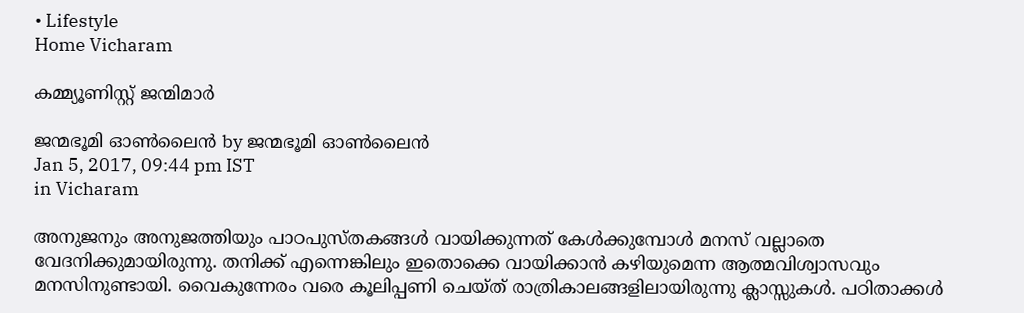• Lifestyle
Home Vicharam

കമ്മ്യൂണിസ്റ്റ് ജന്മിമാര്‍

ജന്മഭൂമി ഓണ്‍ലൈന്‍ by ജന്മഭൂമി ഓണ്‍ലൈന്‍
Jan 5, 2017, 09:44 pm IST
in Vicharam

അനുജനും അനുജത്തിയും പാഠപുസ്തകങ്ങള്‍ വായിക്കുന്നത് കേള്‍ക്കുമ്പോള്‍ മനസ് വല്ലാതെ വേദനിക്കുമായിരുന്നു. തനിക്ക് എന്നെങ്കിലും ഇതൊക്കെ വായിക്കാന്‍ കഴിയുമെന്ന ആത്മവിശ്വാസവും മനസിനുണ്ടായി. വൈകുന്നേരം വരെ കൂലിപ്പണി ചെയ്ത് രാത്രികാലങ്ങളിലായിരുന്നു ക്ലാസ്സുകള്‍. പഠിതാക്കള്‍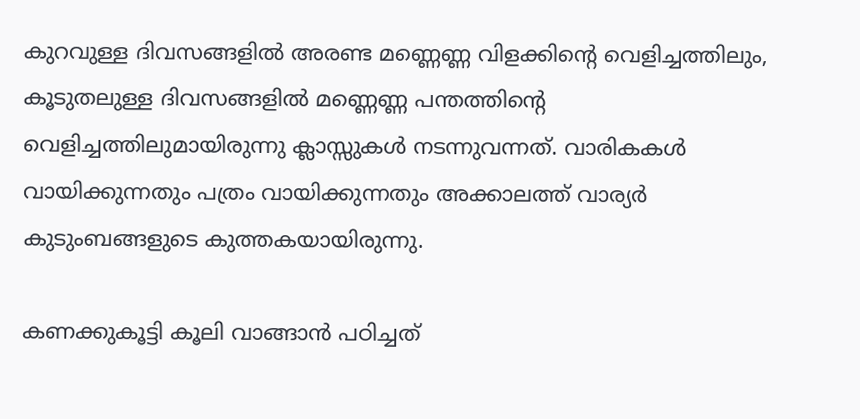കുറവുള്ള ദിവസങ്ങളില്‍ അരണ്ട മണ്ണെണ്ണ വിളക്കിന്റെ വെളിച്ചത്തിലും, കൂടുതലുള്ള ദിവസങ്ങളില്‍ മണ്ണെണ്ണ പന്തത്തിന്റെ വെളിച്ചത്തിലുമായിരുന്നു ക്ലാസ്സുകള്‍ നടന്നുവന്നത്. വാരികകള്‍ വായിക്കുന്നതും പത്രം വായിക്കുന്നതും അക്കാലത്ത് വാര്യര്‍ കുടുംബങ്ങളുടെ കുത്തകയായിരുന്നു.

കണക്കുകൂട്ടി കൂലി വാങ്ങാന്‍ പഠിച്ചത്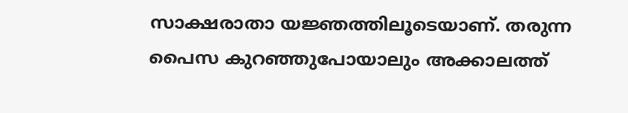സാക്ഷരാതാ യജ്ഞത്തിലൂടെയാണ്. തരുന്ന പൈസ കുറഞ്ഞുപോയാലും അക്കാലത്ത്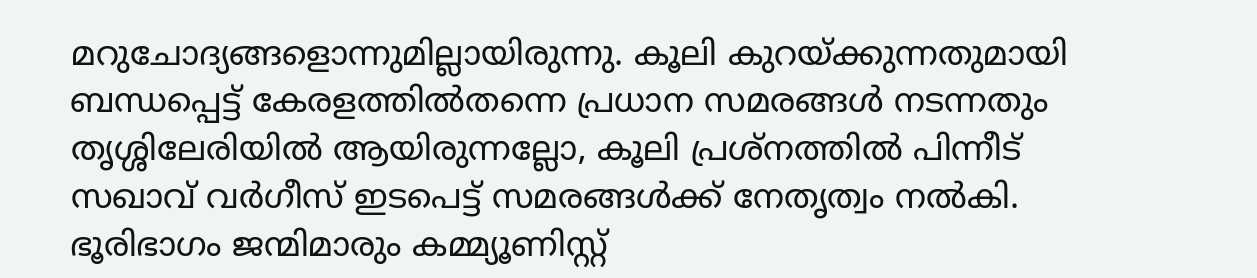മറുചോദ്യങ്ങളൊന്നുമില്ലായിരുന്നു. കൂലി കുറയ്‌ക്കുന്നതുമായി ബന്ധപ്പെട്ട് കേരളത്തില്‍തന്നെ പ്രധാന സമരങ്ങള്‍ നടന്നതും തൃശ്ശിലേരിയില്‍ ആയിരുന്നല്ലോ, കൂലി പ്രശ്‌നത്തില്‍ പിന്നീട് സഖാവ് വര്‍ഗീസ് ഇടപെട്ട് സമരങ്ങള്‍ക്ക് നേതൃത്വം നല്‍കി. ഭൂരിഭാഗം ജന്മിമാരും കമ്മ്യൂണിസ്റ്റ്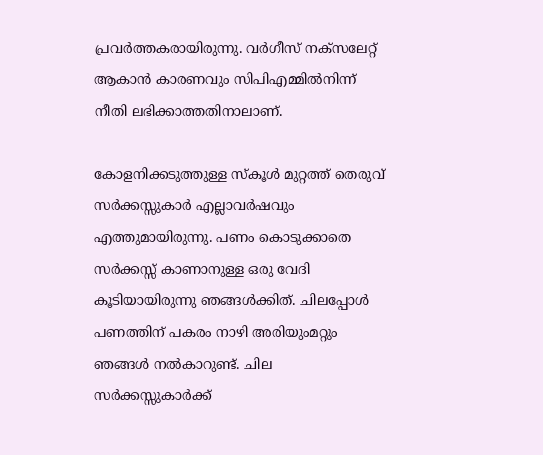പ്രവര്‍ത്തകരായിരുന്നു. വര്‍ഗീസ് നക്‌സലേറ്റ് ആകാന്‍ കാരണവും സിപിഎമ്മില്‍നിന്ന് നീതി ലഭിക്കാത്തതിനാലാണ്.

കോളനിക്കടുത്തുള്ള സ്‌കൂള്‍ മുറ്റത്ത് തെരുവ് സര്‍ക്കസ്സുകാര്‍ എല്ലാവര്‍ഷവും എത്തുമായിരുന്നു. പണം കൊടുക്കാതെ സര്‍ക്കസ്സ് കാണാനുള്ള ഒരു വേദി കൂടിയായിരുന്നു ഞങ്ങള്‍ക്കിത്. ചിലപ്പോള്‍ പണത്തിന് പകരം നാഴി അരിയുംമറ്റും ഞങ്ങള്‍ നല്‍കാറുണ്ട്. ചില സര്‍ക്കസ്സുകാര്‍ക്ക്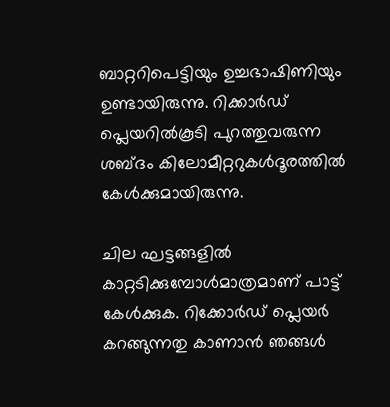ബാറ്ററിപെട്ടിയും ഉച്ചഭാഷിണിയും ഉണ്ടായിരുന്നു. റിക്കാര്‍ഡ് പ്ലെയറില്‍കൂടി പുറത്തുവരുന്ന ശബ്ദം കിലോമീറ്ററുകള്‍ദൂരത്തില്‍ കേള്‍ക്കുമായിരുന്നു.

ചില ഘട്ടങ്ങളില്‍ കാറ്റടിക്കുമ്പോള്‍മാത്രമാണ് പാട്ട് കേള്‍ക്കുക. റിക്കോര്‍ഡ് പ്ലെയര്‍ കറങ്ങുന്നതു കാണാന്‍ ഞങ്ങള്‍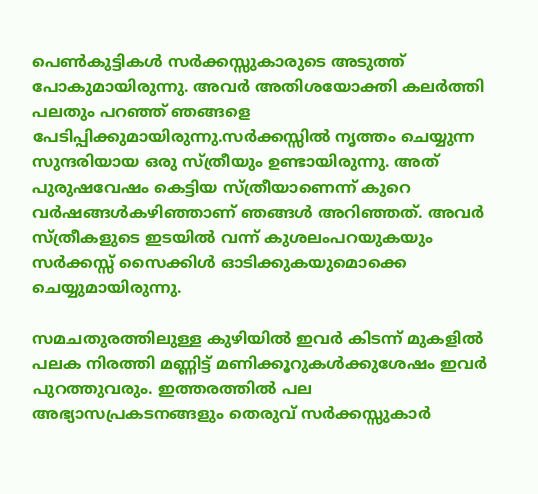പെണ്‍കുട്ടികള്‍ സര്‍ക്കസ്സുകാരുടെ അടുത്ത് പോകുമായിരുന്നു. അവര്‍ അതിശയോക്തി കലര്‍ത്തി പലതും പറഞ്ഞ് ഞങ്ങളെ പേടിപ്പിക്കുമായിരുന്നു.സര്‍ക്കസ്സില്‍ നൃത്തം ചെയ്യുന്ന സുന്ദരിയായ ഒരു സ്ത്രീയും ഉണ്ടായിരുന്നു. അത് പുരുഷവേഷം കെട്ടിയ സ്ത്രീയാണെന്ന് കുറെ വര്‍ഷങ്ങള്‍കഴിഞ്ഞാണ് ഞങ്ങള്‍ അറിഞ്ഞത്. അവര്‍ സ്ത്രീകളുടെ ഇടയില്‍ വന്ന് കുശലംപറയുകയും സര്‍ക്കസ്സ് സൈക്കിള്‍ ഓടിക്കുകയുമൊക്കെ ചെയ്യുമായിരുന്നു.

സമചതുരത്തിലുള്ള കുഴിയില്‍ ഇവര്‍ കിടന്ന് മുകളില്‍ പലക നിരത്തി മണ്ണിട്ട് മണിക്കൂറുകള്‍ക്കുശേഷം ഇവര്‍ പുറത്തുവരും. ഇത്തരത്തില്‍ പല അഭ്യാസപ്രകടനങ്ങളും തെരുവ് സര്‍ക്കസ്സുകാര്‍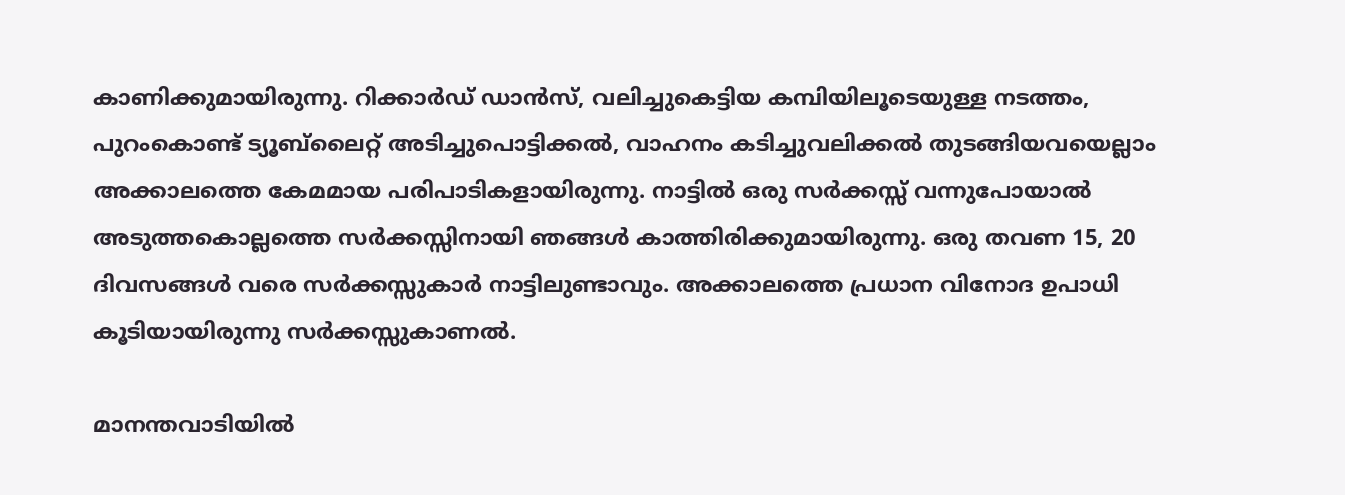കാണിക്കുമായിരുന്നു. റിക്കാര്‍ഡ് ഡാന്‍സ്, വലിച്ചുകെട്ടിയ കമ്പിയിലൂടെയുള്ള നടത്തം, പുറംകൊണ്ട് ട്യൂബ്‌ലൈറ്റ് അടിച്ചുപൊട്ടിക്കല്‍, വാഹനം കടിച്ചുവലിക്കല്‍ തുടങ്ങിയവയെല്ലാം അക്കാലത്തെ കേമമായ പരിപാടികളായിരുന്നു. നാട്ടില്‍ ഒരു സര്‍ക്കസ്സ് വന്നുപോയാല്‍ അടുത്തകൊല്ലത്തെ സര്‍ക്കസ്സിനായി ഞങ്ങള്‍ കാത്തിരിക്കുമായിരുന്നു. ഒരു തവണ 15, 20 ദിവസങ്ങള്‍ വരെ സര്‍ക്കസ്സുകാര്‍ നാട്ടിലുണ്ടാവും. അക്കാലത്തെ പ്രധാന വിനോദ ഉപാധി കൂടിയായിരുന്നു സര്‍ക്കസ്സുകാണല്‍.

മാനന്തവാടിയില്‍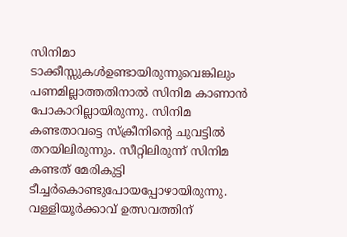സിനിമാ ടാക്കീസ്സുകള്‍ഉണ്ടായിരുന്നുവെങ്കിലും പണമില്ലാത്തതിനാല്‍ സിനിമ കാണാന്‍ പോകാറില്ലായിരുന്നു. സിനിമ കണ്ടതാവട്ടെ സ്‌ക്രീനിന്റെ ചുവട്ടില്‍ തറയിലിരുന്നും. സീറ്റിലിരുന്ന് സിനിമ കണ്ടത് മേരികുട്ടി ടീച്ചര്‍കൊണ്ടുപോയപ്പോഴായിരുന്നു. വള്ളിയൂര്‍ക്കാവ് ഉത്സവത്തിന്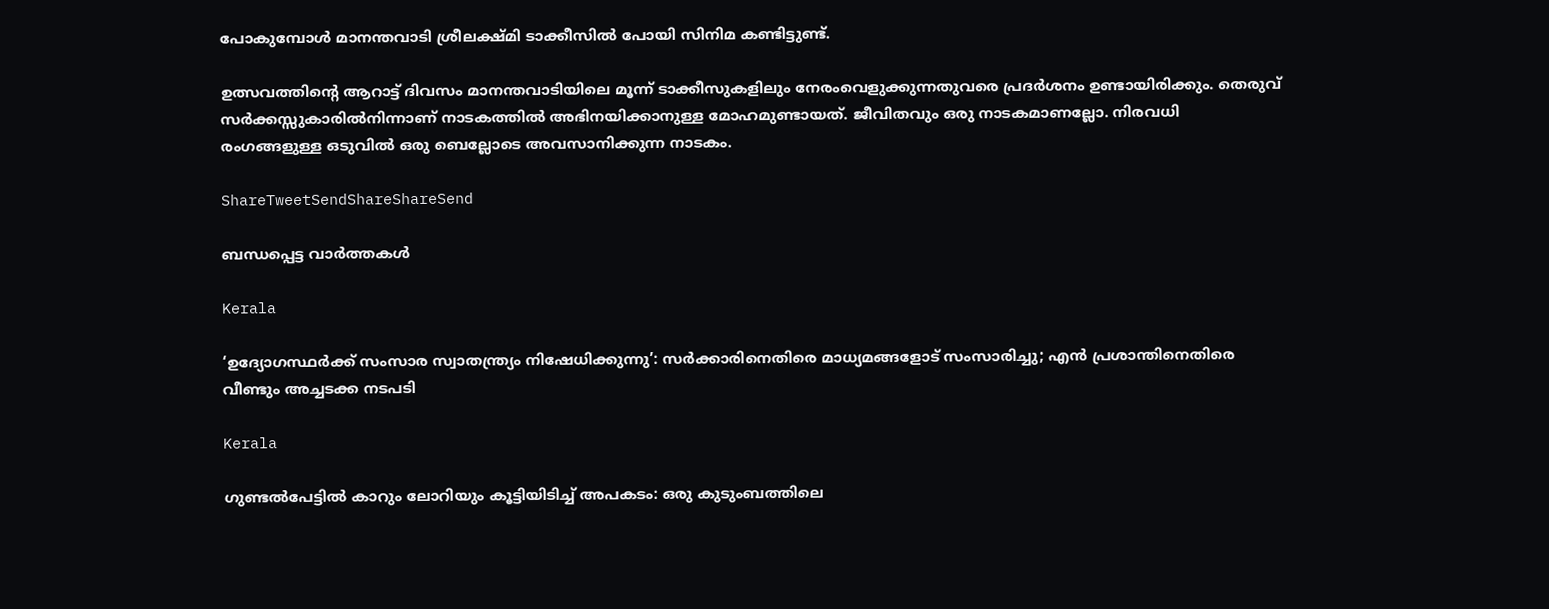പോകുമ്പോള്‍ മാനന്തവാടി ശ്രീലക്ഷ്മി ടാക്കീസില്‍ പോയി സിനിമ കണ്ടിട്ടുണ്ട്.

ഉത്സവത്തിന്റെ ആറാട്ട് ദിവസം മാനന്തവാടിയിലെ മൂന്ന് ടാക്കീസുകളിലും നേരംവെളുക്കുന്നതുവരെ പ്രദര്‍ശനം ഉണ്ടായിരിക്കും. തെരുവ് സര്‍ക്കസ്സുകാരില്‍നിന്നാണ് നാടകത്തില്‍ അഭിനയിക്കാനുള്ള മോഹമുണ്ടായത്. ജീവിതവും ഒരു നാടകമാണല്ലോ. നിരവധി രംഗങ്ങളുള്ള ഒടുവില്‍ ഒരു ബെല്ലോടെ അവസാനിക്കുന്ന നാടകം.

ShareTweetSendShareShareSend

ബന്ധപ്പെട്ട വാര്‍ത്തകള്‍

Kerala

‘ഉദ്യോഗസ്ഥര്‍ക്ക് സംസാര സ്വാതന്ത്ര്യം നിഷേധിക്കുന്നു’: സര്‍ക്കാരിനെതിരെ മാധ്യമങ്ങളോട് സംസാരിച്ചു; എന്‍ പ്രശാന്തിനെതിരെ വീണ്ടും അച്ചടക്ക നടപടി

Kerala

ഗുണ്ടൽപേട്ടിൽ കാറും ലോറിയും കൂട്ടിയിടിച്ച് അപകടം: ഒരു കുടുംബത്തിലെ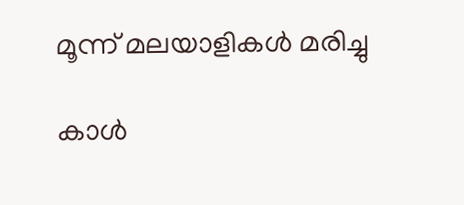മൂന്ന് മലയാളികൾ മരിച്ചു

കാള്‍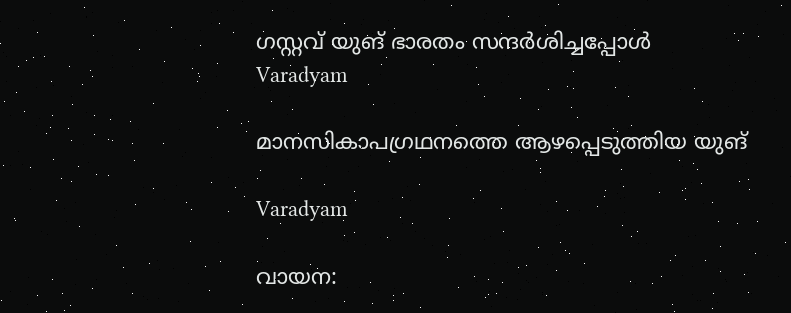ഗസ്റ്റവ് യുങ് ഭാരതം സന്ദര്‍ശിച്ചപ്പോള്‍
Varadyam

മാനസികാപഗ്രഥനത്തെ ആഴപ്പെടുത്തിയ യുങ്

Varadyam

വായന: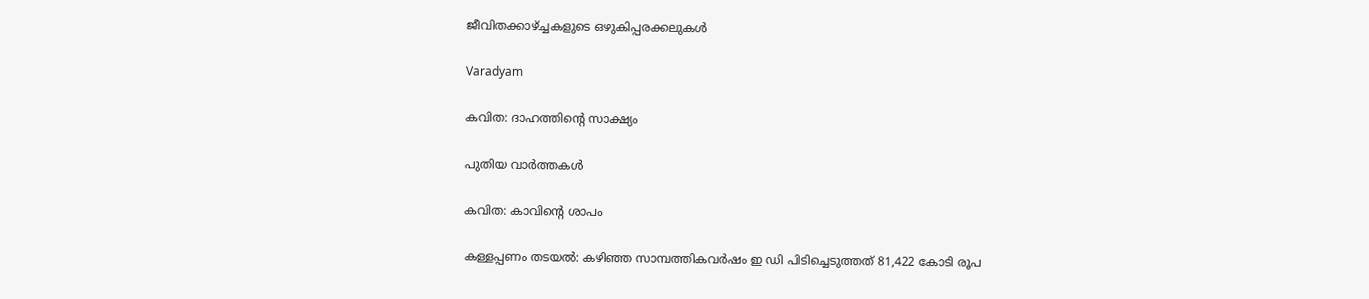ജീവിതക്കാഴ്‌ച്ചകളുടെ ഒഴുകിപ്പരക്കലുകള്‍

Varadyam

കവിത: ദാഹത്തിന്റെ സാക്ഷ്യം

പുതിയ വാര്‍ത്തകള്‍

കവിത: കാവിന്റെ ശാപം

കള്ളപ്പണം തടയൽ: കഴിഞ്ഞ സാമ്പത്തികവർഷം ഇ ഡി പിടിച്ചെടുത്തത് 81,422 കോടി രൂപ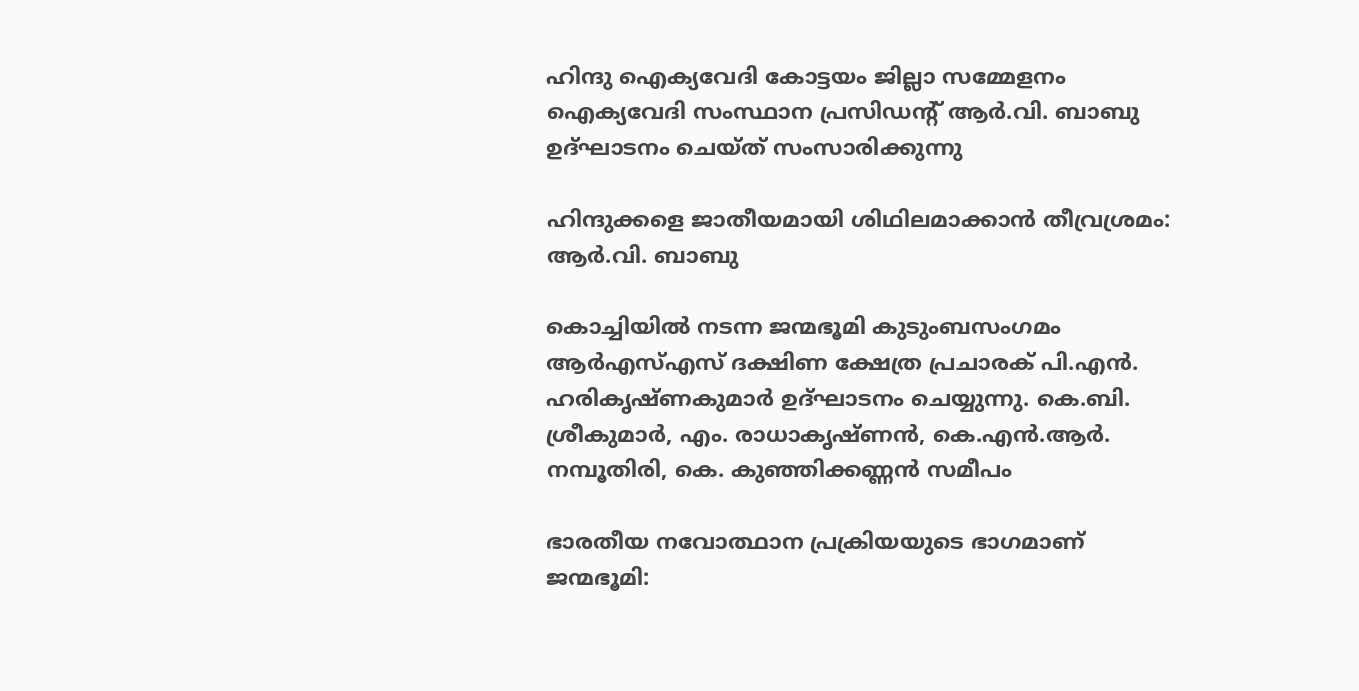ഹിന്ദു ഐക്യവേദി കോട്ടയം ജില്ലാ സമ്മേളനം ഐക്യവേദി സംസ്ഥാന പ്രസിഡന്റ് ആര്‍.വി. ബാബു ഉദ്ഘാടനം ചെയ്ത് സംസാരിക്കുന്നു

ഹിന്ദുക്കളെ ജാതീയമായി ശിഥിലമാക്കാന്‍ തീവ്രശ്രമം: ആര്‍.വി. ബാബു

കൊച്ചിയില്‍ നടന്ന ജന്മഭൂമി കുടുംബസംഗമം ആര്‍എസ്എസ് ദക്ഷിണ ക്ഷേത്ര പ്രചാരക് പി.എന്‍. ഹരികൃഷ്ണകുമാര്‍ ഉദ്ഘാടനം ചെയ്യുന്നു. കെ.ബി. ശ്രീകുമാര്‍, എം. രാധാകൃഷ്ണന്‍, കെ.എന്‍.ആര്‍. നമ്പൂതിരി, കെ. കുഞ്ഞിക്കണ്ണന്‍ സമീപം

ഭാരതീയ നവോത്ഥാന പ്രക്രിയയുടെ ഭാഗമാണ് ജന്മഭൂമി: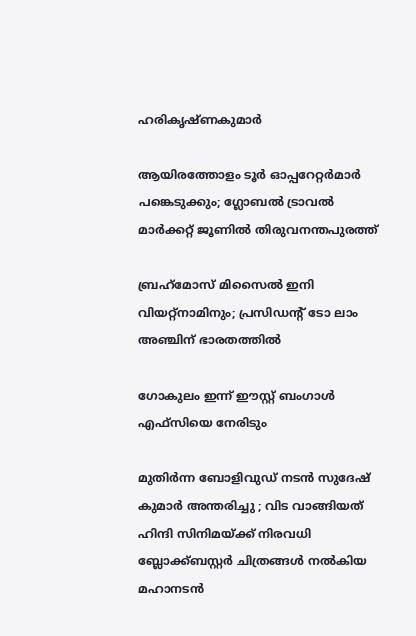ഹരികൃഷ്ണകുമാര്‍

ആയിരത്തോളം ടൂര്‍ ഓപ്പറേറ്റര്‍മാര്‍ പങ്കെടുക്കും; ഗ്ലോബല്‍ ട്രാവല്‍ മാര്‍ക്കറ്റ് ജൂണില്‍ തിരുവനന്തപുരത്ത്

ബ്രഹ്‌മോസ് മിസൈല്‍ ഇനി വിയറ്റ്‌നാമിനും; പ്രസിഡന്റ് ടോ ലാം അഞ്ചിന് ഭാരതത്തില്‍

ഗോകുലം ഇന്ന് ഈസ്റ്റ് ബംഗാള്‍ എഫ്സിയെ നേരിടും

മുതിർന്ന ബോളിവുഡ് നടൻ സുദേഷ് കുമാർ അന്തരിച്ചു ; വിട വാങ്ങിയത് ഹിന്ദി സിനിമയ്‌ക്ക് നിരവധി ബ്ലോക്ക്ബസ്റ്റർ ചിത്രങ്ങൾ നൽകിയ മഹാനടൻ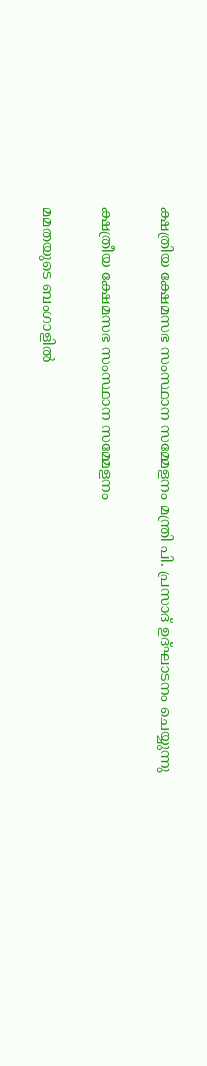ക്ഷത്രിയ ക്ഷേമസഭ സംസ്ഥാന സമ്മേളനം മന്ത്രി പി. പ്രസാദ് ഉദ്ഘാടനം ചെയ്യുന്നു

ക്ഷത്രീയ ക്ഷേമസഭ സംസ്ഥാന സമ്മേളനം

മമതയുടെ ബംഗാളിൽ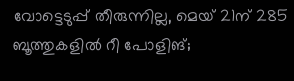വോട്ടെടുപ്പ് തീരുന്നില്ല, മെയ് 21ന് 285 ബൂത്തുകളിൽ റീ പോളിങ്;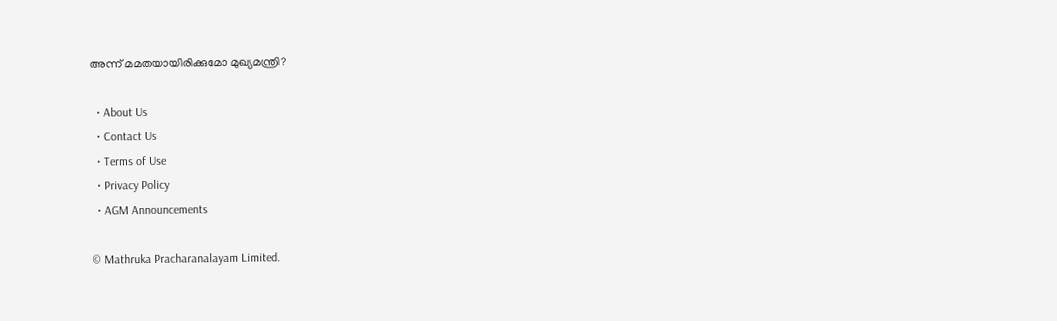അന്ന് മമതയായിരിക്കുമോ മുഖ്യമന്ത്രി?

  • About Us
  • Contact Us
  • Terms of Use
  • Privacy Policy
  • AGM Announcements

© Mathruka Pracharanalayam Limited.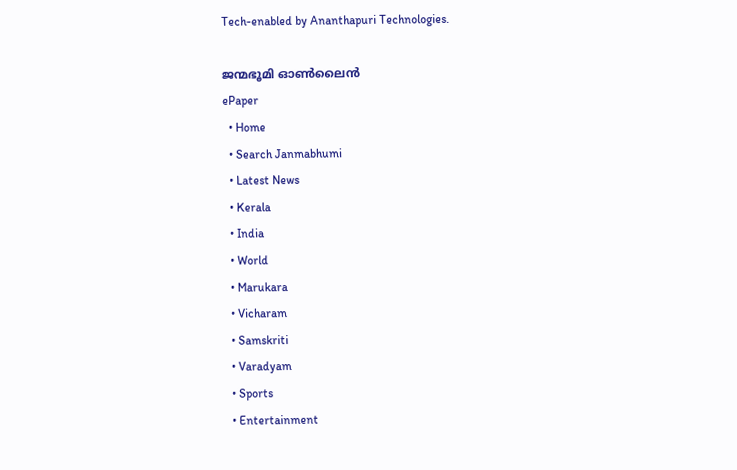Tech-enabled by Ananthapuri Technologies.

ജന്മഭൂമി ഓണ്‍ലൈന്‍
ePaper
  • Home
  • Search Janmabhumi
  • Latest News
  • Kerala
  • India
  • World
  • Marukara
  • Vicharam
  • Samskriti
  • Varadyam
  • Sports
  • Entertainment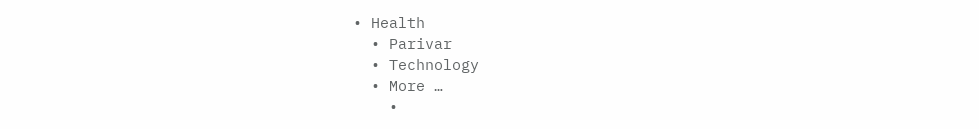• Health
  • Parivar
  • Technology
  • More …
    •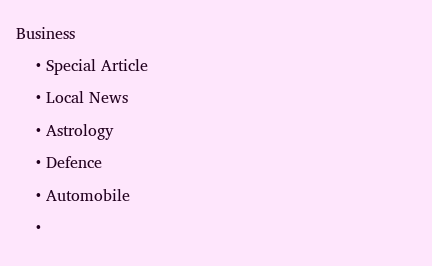Business
    • Special Article
    • Local News
    • Astrology
    • Defence
    • Automobile
    •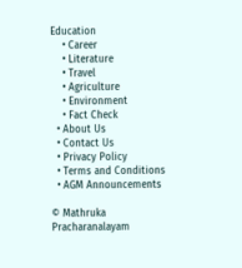Education
    • Career
    • Literature
    • Travel
    • Agriculture
    • Environment
    • Fact Check
  • About Us
  • Contact Us
  • Privacy Policy
  • Terms and Conditions
  • AGM Announcements

© Mathruka Pracharanalayam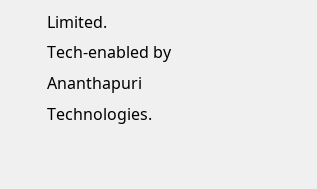Limited.
Tech-enabled by Ananthapuri Technologies.